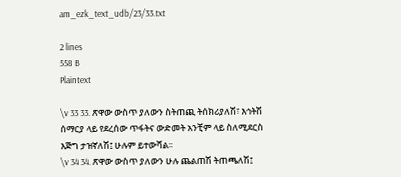am_ezk_text_udb/23/33.txt

2 lines
558 B
Plaintext

\v 33 33. ጽዋው ውስጥ ያለውን ስትጠጪ ትሰክሪያለሽ፣ እኅትሽ ሰማርያ ላይ የደረሰው ጥፋትና ውድመት አንቺም ላይ ስለሚደርስ እጅግ ታዝኛለሽ፤ ሁሉም ይተውሻል፡፡
\v 34 34. ጽዋው ውስጥ ያለውን ሁሉ ጨልጠሽ ትጠጫለሽ፤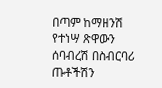በጣም ከማዘንሽ የተነሣ ጽዋውን ሰባብረሽ በስብርባሪ ጡቶችሽን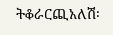ትቆራርጪአለሽ፡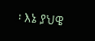፡ እኔ ያህዌ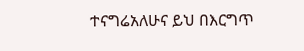ተናግሬአለሁና ይህ በእርግጥ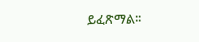ይፈጽማል፡፡